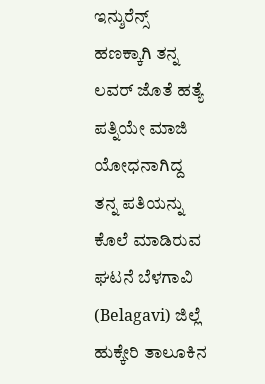ಇನ್ಶುರೆನ್ಸ್ ಹಣಕ್ಕಾಗಿ ತನ್ನ ಲವರ್ ಜೊತೆ ಹತ್ಯೆ ಪತ್ನಿಯೇ ಮಾಜಿ ಯೋಧನಾಗಿದ್ದ ತನ್ನ ಪತಿಯನ್ನು ಕೊಲೆ ಮಾಡಿರುವ ಘಟನೆ ಬೆಳಗಾವಿ (Belagavi) ಜಿಲ್ಲೆ ಹುಕ್ಕೇರಿ ತಾಲೂಕಿನ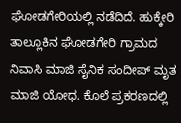ಘೋಡಗೇರಿಯಲ್ಲಿ ನಡೆದಿದೆ. ಹುಕ್ಕೇರಿ ತಾಲ್ಲೂಕಿನ ಘೋಡಗೇರಿ ಗ್ರಾಮದ ನಿವಾಸಿ ಮಾಜಿ ಸೈನಿಕ ಸಂದೀಪ್ ಮೃತ ಮಾಜಿ ಯೋಧ. ಕೊಲೆ ಪ್ರಕರಣದಲ್ಲಿ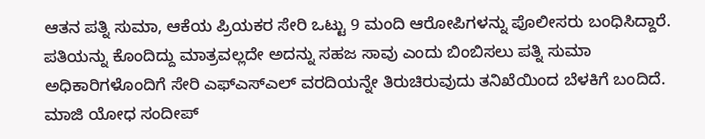ಆತನ ಪತ್ನಿ ಸುಮಾ, ಆಕೆಯ ಪ್ರಿಯಕರ ಸೇರಿ ಒಟ್ಟು 9 ಮಂದಿ ಆರೋಪಿಗಳನ್ನು ಪೊಲೀಸರು ಬಂಧಿಸಿದ್ದಾರೆ.
ಪತಿಯನ್ನು ಕೊಂದಿದ್ದು ಮಾತ್ರವಲ್ಲದೇ ಅದನ್ನು ಸಹಜ ಸಾವು ಎಂದು ಬಿಂಬಿಸಲು ಪತ್ನಿ ಸುಮಾ ಅಧಿಕಾರಿಗಳೊಂದಿಗೆ ಸೇರಿ ಎಫ್ಎಸ್ಎಲ್ ವರದಿಯನ್ನೇ ತಿರುಚಿರುವುದು ತನಿಖೆಯಿಂದ ಬೆಳಕಿಗೆ ಬಂದಿದೆ. ಮಾಜಿ ಯೋಧ ಸಂದೀಪ್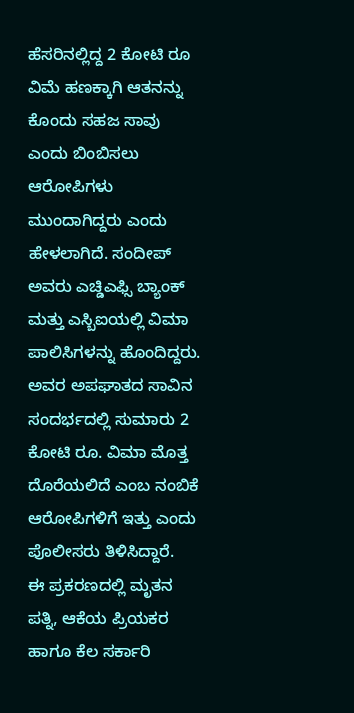ಹೆಸರಿನಲ್ಲಿದ್ದ 2 ಕೋಟಿ ರೂ ವಿಮೆ ಹಣಕ್ಕಾಗಿ ಆತನನ್ನು ಕೊಂದು ಸಹಜ ಸಾವು ಎಂದು ಬಿಂಬಿಸಲು ಆರೋಪಿಗಳು ಮುಂದಾಗಿದ್ದರು ಎಂದು ಹೇಳಲಾಗಿದೆ. ಸಂದೀಪ್ ಅವರು ಎಚ್ಡಿಎಫ್ಸಿ ಬ್ಯಾಂಕ್ ಮತ್ತು ಎಸ್ಬಿಐಯಲ್ಲಿ ವಿಮಾ ಪಾಲಿಸಿಗಳನ್ನು ಹೊಂದಿದ್ದರು. ಅವರ ಅಪಘಾತದ ಸಾವಿನ ಸಂದರ್ಭದಲ್ಲಿ ಸುಮಾರು 2 ಕೋಟಿ ರೂ. ವಿಮಾ ಮೊತ್ತ ದೊರೆಯಲಿದೆ ಎಂಬ ನಂಬಿಕೆ ಆರೋಪಿಗಳಿಗೆ ಇತ್ತು ಎಂದು ಪೊಲೀಸರು ತಿಳಿಸಿದ್ದಾರೆ.
ಈ ಪ್ರಕರಣದಲ್ಲಿ ಮೃತನ ಪತ್ನಿ, ಆಕೆಯ ಪ್ರಿಯಕರ ಹಾಗೂ ಕೆಲ ಸರ್ಕಾರಿ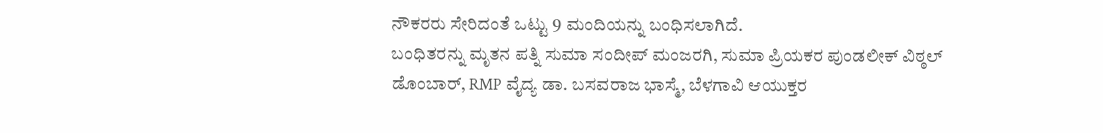ನೌಕರರು ಸೇರಿದಂತೆ ಒಟ್ಟು 9 ಮಂದಿಯನ್ನು ಬಂಧಿಸಲಾಗಿದೆ.
ಬಂಧಿತರನ್ನು ಮೃತನ ಪತ್ನಿ ಸುಮಾ ಸಂದೀಪ್ ಮಂಜರಗಿ, ಸುಮಾ ಪ್ರಿಯಕರ ಪುಂಡಲೀಕ್ ವಿಠ್ಠಲ್ ಡೊಂಬಾರ್, RMP ವೈದ್ಯ ಡಾ. ಬಸವರಾಜ ಭಾಸ್ಮೆ, ಬೆಳಗಾವಿ ಆಯುಕ್ತರ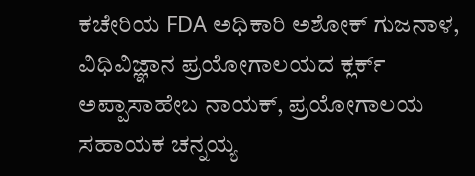ಕಚೇರಿಯ FDA ಅಧಿಕಾರಿ ಅಶೋಕ್ ಗುಜನಾಳ, ವಿಧಿವಿಜ್ಞಾನ ಪ್ರಯೋಗಾಲಯದ ಕ್ಲರ್ಕ್ ಅಪ್ಪಾಸಾಹೇಬ ನಾಯಕ್, ಪ್ರಯೋಗಾಲಯ ಸಹಾಯಕ ಚನ್ನಯ್ಯ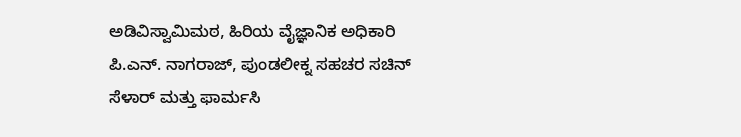ಅಡಿವಿಸ್ವಾಮಿಮಠ, ಹಿರಿಯ ವೈಜ್ಞಾನಿಕ ಅಧಿಕಾರಿ ಪಿ.ಎನ್. ನಾಗರಾಜ್, ಪುಂಡಲೀಕ್ನ ಸಹಚರ ಸಚಿನ್ ಸೆಳಾರ್ ಮತ್ತು ಫಾರ್ಮಸಿ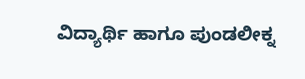ವಿದ್ಯಾರ್ಥಿ ಹಾಗೂ ಪುಂಡಲೀಕ್ನ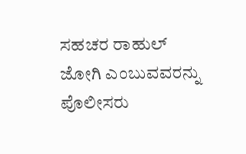ಸಹಚರ ರಾಹುಲ್ ಜೋಗಿ ಎಂಬುವವರನ್ನು ಪೊಲೀಸರು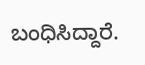ಬಂಧಿಸಿದ್ದಾರೆ.